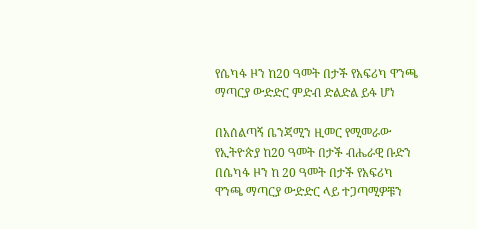የሴካፋ ዞን ከ20 ዓመት በታች የአፍሪካ ዋንጫ ማጣርያ ውድድር ምድብ ድልድል ይፋ ሆነ

በአሰልጣኝ ቤንጃሚን ዚመር የሚመራው የኢትዮጵያ ከ20 ዓመት በታች ብሔራዊ ቡድን በሴካፋ ዞን ከ 20 ዓመት በታች የአፍሪካ ዋንጫ ማጣርያ ውድድር ላይ ተጋጣሚዎቹን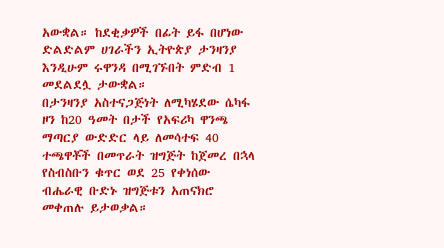አውቋል። ከደቂቃዎች በፊት ይፋ በሆነው ድልድልም ሀገራችን ኢትዮጵያ ታንዛንያ እንዲሁም ሩዋንዳ በሚገኙበት ምድብ 1 መደልደሏ ታውቋል።
በታንዛንያ አስተናጋጅነት ለሚካሄደው ሴካፋ ዞን ከ20 ዓመት በታች የአፍሪካ ዋንጫ ማጣርያ ውድድር ላይ ለመሳተፍ 40 ተጫዋቾች በመጥራት ዝግጅት ከጀመረ በኋላ የስብስቡን ቁጥር ወደ 25 የቀነሰው ብሔራዊ ቡድኑ ዝግጅቱን አጠናክሮ መቀጠሉ ይታወቃል።